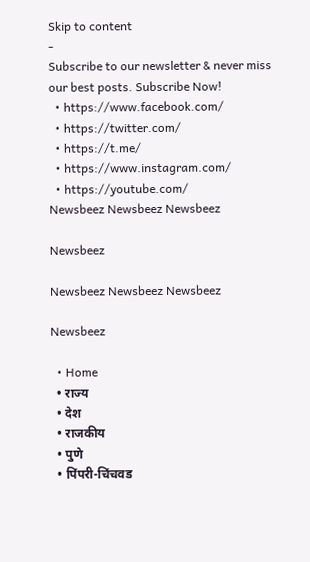Skip to content
-
Subscribe to our newsletter & never miss our best posts. Subscribe Now!
  • https://www.facebook.com/
  • https://twitter.com/
  • https://t.me/
  • https://www.instagram.com/
  • https://youtube.com/
Newsbeez Newsbeez Newsbeez

Newsbeez

Newsbeez Newsbeez Newsbeez

Newsbeez

  • Home
  • राज्य
  • देश
  • राजकीय
  • पुणे
  • पिंपरी-चिंचवड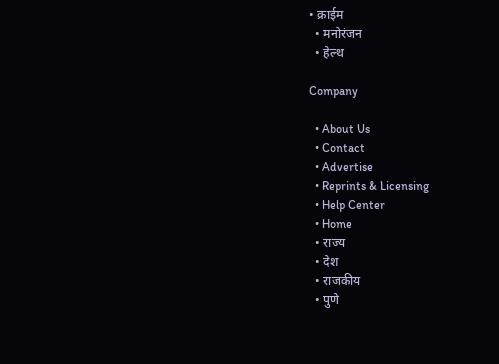• क्राईम
  • मनोरंजन
  • हेल्थ

Company

  • About Us
  • Contact
  • Advertise
  • Reprints & Licensing
  • Help Center
  • Home
  • राज्य
  • देश
  • राजकीय
  • पुणे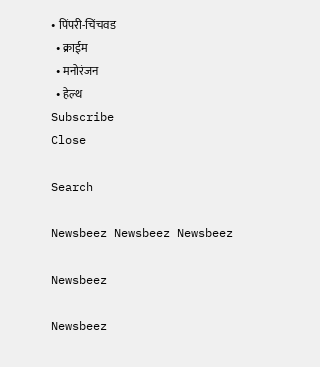• पिंपरी-चिंचवड
  • क्राईम
  • मनोरंजन
  • हेल्थ
Subscribe
Close

Search

Newsbeez Newsbeez Newsbeez

Newsbeez

Newsbeez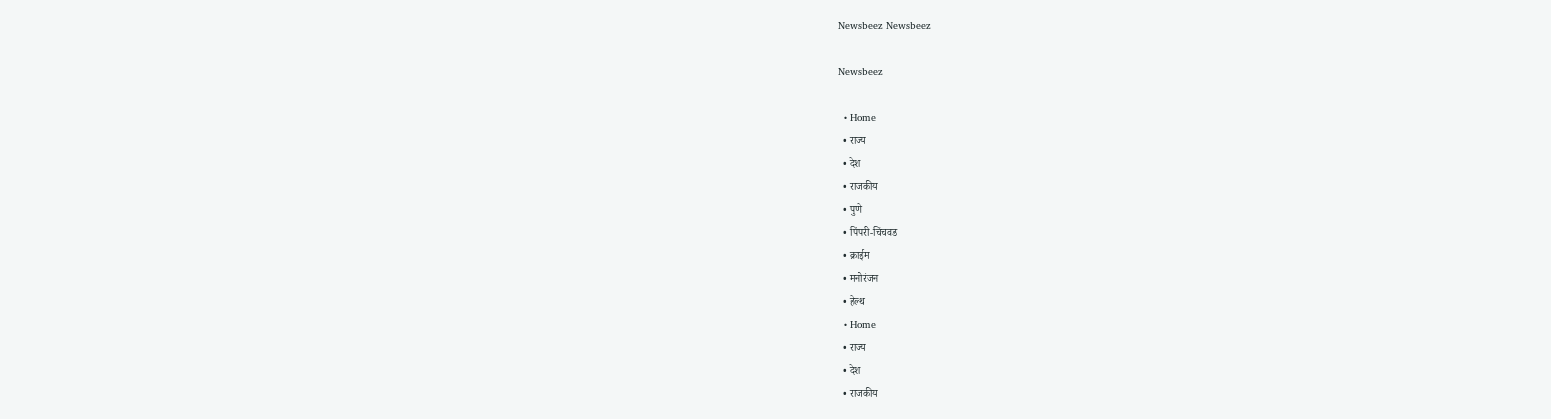Newsbeez Newsbeez

Newsbeez

  • Home
  • राज्य
  • देश
  • राजकीय
  • पुणे
  • पिंपरी-चिंचवड
  • क्राईम
  • मनोरंजन
  • हेल्थ
  • Home
  • राज्य
  • देश
  • राजकीय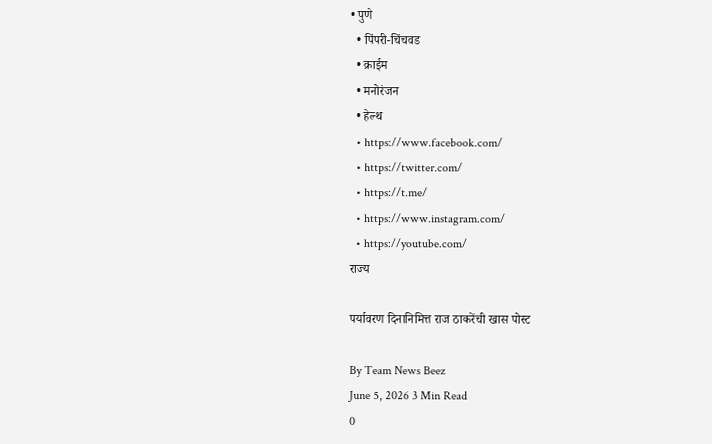• पुणे
  • पिंपरी-चिंचवड
  • क्राईम
  • मनोरंजन
  • हेल्थ
  • https://www.facebook.com/
  • https://twitter.com/
  • https://t.me/
  • https://www.instagram.com/
  • https://youtube.com/
राज्य

पर्यावरण दिनानिमित्त राज ठाकरेंची खास पोस्ट

By Team News Beez
June 5, 2026 3 Min Read
0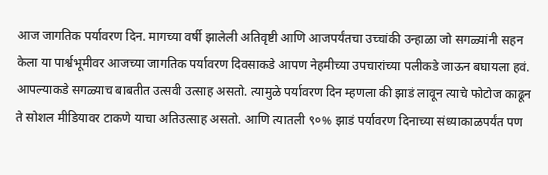आज जागतिक पर्यावरण दिन. मागच्या वर्षी झालेली अतिवृष्टी आणि आजपर्यंतचा उच्चांकी उन्हाळा जो सगळ्यांनी सहन केला या पार्श्वभूमीवर आजच्या जागतिक पर्यावरण दिवसाकडे आपण नेहमीच्या उपचारांच्या पलीकडे जाऊन बघायला हवं. आपल्याकडे सगळ्याच बाबतीत उत्सवी उत्साह असतो. त्यामुळे पर्यावरण दिन म्हणला की झाडं लावून त्याचे फोटोज काढून ते सोशल मीडियावर टाकणे याचा अतिउत्साह असतो. आणि त्यातली ९०% झाडं पर्यावरण दिनाच्या संध्याकाळपर्यंत पण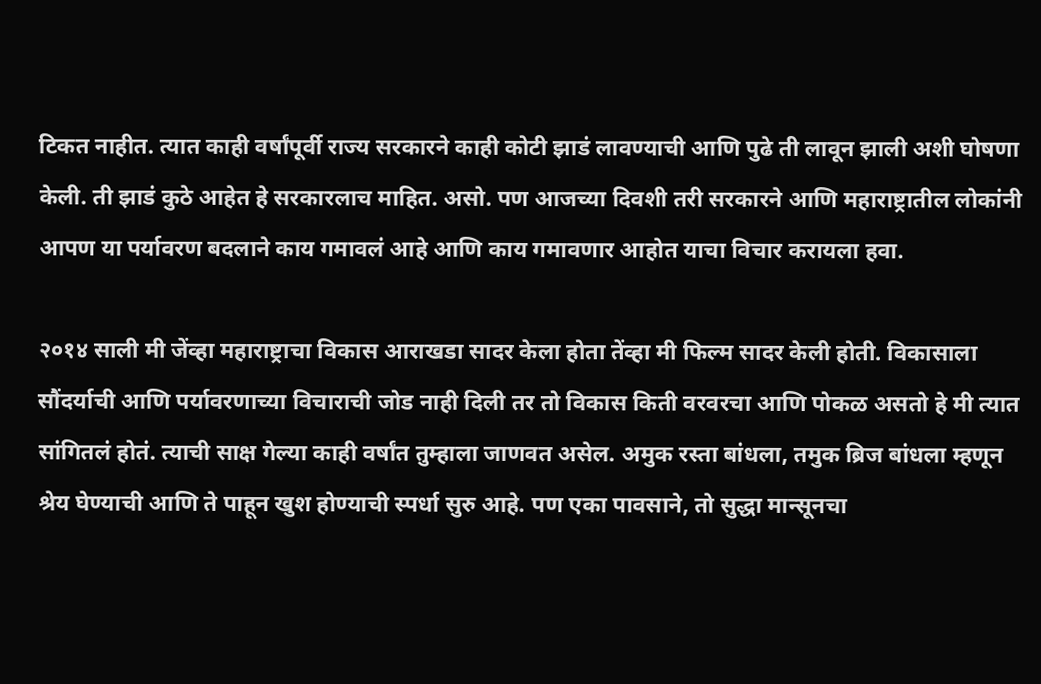टिकत नाहीत. त्यात काही वर्षांपूर्वी राज्य सरकारने काही कोटी झाडं लावण्याची आणि पुढे ती लावून झाली अशी घोषणा केली. ती झाडं कुठे आहेत हे सरकारलाच माहित. असो. पण आजच्या दिवशी तरी सरकारने आणि महाराष्ट्रातील लोकांनी आपण या पर्यावरण बदलाने काय गमावलं आहे आणि काय गमावणार आहोत याचा विचार करायला हवा.

२०१४ साली मी जेंव्हा महाराष्ट्राचा विकास आराखडा सादर केला होता तेंव्हा मी फिल्म सादर केली होती. विकासाला सौंदर्याची आणि पर्यावरणाच्या विचाराची जोड नाही दिली तर तो विकास किती वरवरचा आणि पोकळ असतो हे मी त्यात सांगितलं होतं. त्याची साक्ष गेल्या काही वर्षांत तुम्हाला जाणवत असेल. अमुक रस्ता बांधला, तमुक ब्रिज बांधला म्हणून श्रेय घेण्याची आणि ते पाहून खुश होण्याची स्पर्धा सुरु आहे. पण एका पावसाने, तो सुद्धा मान्सूनचा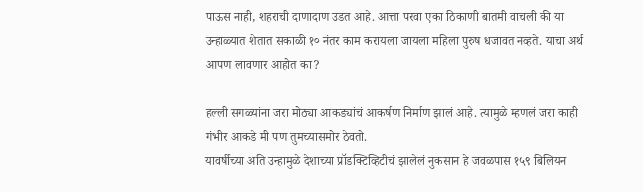पाऊस नाही, शहराची दाणादाण उडत आहे. आत्ता परवा एका ठिकाणी बातमी वाचली की या उन्हाळ्यात शेतात सकाळी १० नंतर काम करायला जायला महिला पुरुष धजावत नव्हते. याचा अर्थ आपण लावणार आहोत का?

हल्ली सगळ्यांना जरा मोठ्या आकड्यांचं आकर्षण निर्माण झालं आहे. त्यामुळे म्हणलं जरा काही गंभीर आकडे मी पण तुमच्यासमोर ठेवतो.
यावर्षीच्या अति उन्हामुळे देशाच्या प्रॉडक्टिव्हिटीचं झालेलं नुकसान हे जवळपास १५९ बिलियन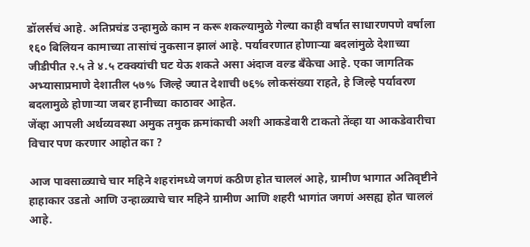डॉलर्सचं आहे. अतिप्रचंड उन्हामुळे काम न करू शकल्यामुळे गेल्या काही वर्षात साधारणपणे वर्षाला १६० बिलियन कामाच्या तासांचं नुकसान झालं आहे. पर्यावरणात होणाऱ्या बदलांमुळे देशाच्या जीडीपीत २.५ ते ४.५ टक्क्यांची घट येऊ शकते असा अंदाज वल्ड बँकेचा आहे. एका जागतिक अभ्यासाप्रमाणे देशातील ५७% जिल्हे ज्यात देशाची ७६% लोकसंख्या राहते, हे जिल्हे पर्यावरण बदलामुळे होणाऱ्या जबर हानीच्या काठावर आहेत.
जेंव्हा आपली अर्थव्यवस्था अमुक तमुक क्रमांकाची अशी आकडेवारी टाकतो तेंव्हा या आकडेवारीचा विचार पण करणार आहोत का ?

आज पावसाळ्याचे चार महिने शहरांमध्ये जगणं कठीण होत चाललं आहे, ग्रामीण भागात अतिवृष्टीने हाहाकार उडतो आणि उन्हाळ्याचे चार महिने ग्रामीण आणि शहरी भागांत जगणं असह्य होत चाललं आहे.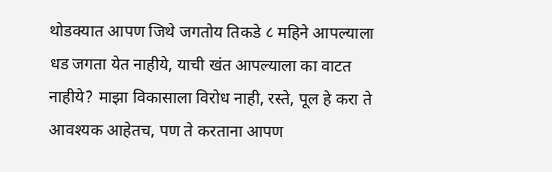थोडक्यात आपण जिथे जगतोय तिकडे ८ महिने आपल्याला धड जगता येत नाहीये, याची खंत आपल्याला का वाटत नाहीये? माझा विकासाला विरोध नाही, रस्ते, पूल हे करा ते आवश्यक आहेतच, पण ते करताना आपण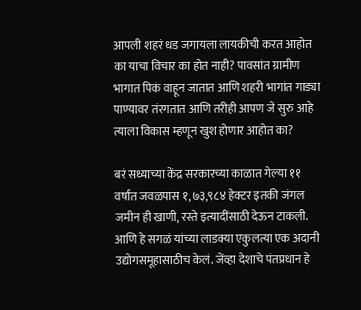आपली शहरं धड जगायला लायकीची करत आहोत का याचा विचार का होत नाही? पावसांत ग्रामीण भागात पिकं वाहून जातात आणि शहरी भागांत गाड्या पाण्यावर तंरगतात आणि तरीही आपण जे सुरु आहे त्याला विकास म्हणून खुश होणार आहोत का?

बरं सध्याच्या केंद्र सरकारच्या काळात गेल्या ११ वर्षांत जवळपास १,७३,९८४ हेक्टर इतकी जंगल जमीन ही खाणी, रस्ते इत्यादींसाठी देऊन टाकली. आणि हे सगळं यांच्या लाडक्या एकुलत्या एक अदानी उद्योगसमूहासाठीच केलं. जेंव्हा देशाचे पंतप्रधान हे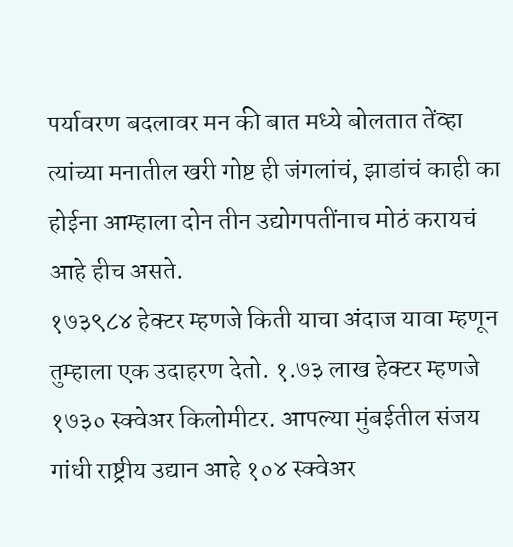पर्यावरण बदलावर मन की बात मध्ये बोलतात तेंव्हा त्यांच्या मनातील खरी गोष्ट ही जंगलांचं, झाडांचं काही का होईना आम्हाला दोन तीन उद्योगपतींनाच मोठं करायचं आहे हीच असते.
१७३९८४ हेक्टर म्हणजे किती याचा अंदाज यावा म्हणून तुम्हाला एक उदाहरण देतो. १.७३ लाख हेक्टर म्हणजे १७३० स्क्वेअर किलोमीटर. आपल्या मुंबईतील संजय गांधी राष्ट्रीय उद्यान आहे १०४ स्क्वेअर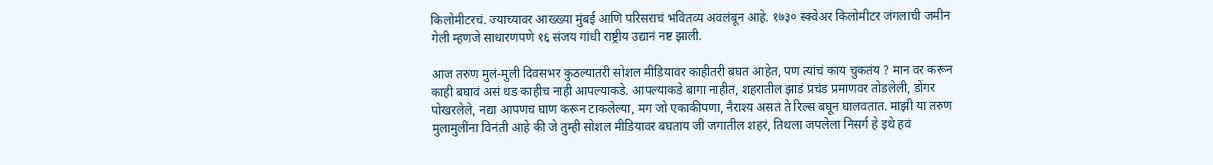किलोमीटरचं. ज्याच्यावर आख्ख्या मुंबई आणि परिसराचं भवितव्य अवलंबून आहे. १७३० स्क्वेअर किलोमीटर जंगलाची जमीन गेली म्हणजे साधारणपणे १६ संजय गांधी राष्ट्रीय उद्यानं नष्ट झाली.

आज तरुण मुलं-मुली दिवसभर कुठल्यातरी सोशल मीडियावर काहीतरी बघत आहेत, पण त्यांचं काय चुकतंय ? मान वर करून काही बघावं असं धड काहीच नाही आपल्याकडे. आपल्याकडे बागा नाहीत, शहरातील झाडं प्रचंड प्रमाणवर तोडलेली, डोंगर पोखरलेले, नद्या आपणच घाण करून टाकलेल्या, मग जो एकाकीपणा, नैराश्य असतं ते रिल्स बघून घालवतात. माझी या तरुण मुलामुलींना विनंती आहे की जे तुम्ही सोशल मीडियावर बघताय जी जगातील शहरं, तिथला जपलेला निसर्ग हे इथे हवं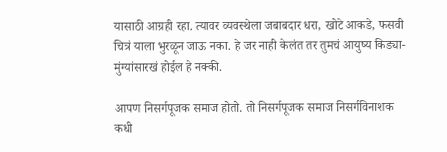यासाठी आग्रही रहा. त्यावर व्यवस्थेला जबाबदार धरा, खोटे आकडे, फसवी चित्रं याला भुरळून जाऊ नका. हे जर नाही केलंत तर तुमचं आयुष्य किड्या-मुंग्यांसारखं होईल हे नक्की.

आपण निसर्गपूजक समाज होतो. तो निसर्गपूजक समाज निसर्गविनाशक कधी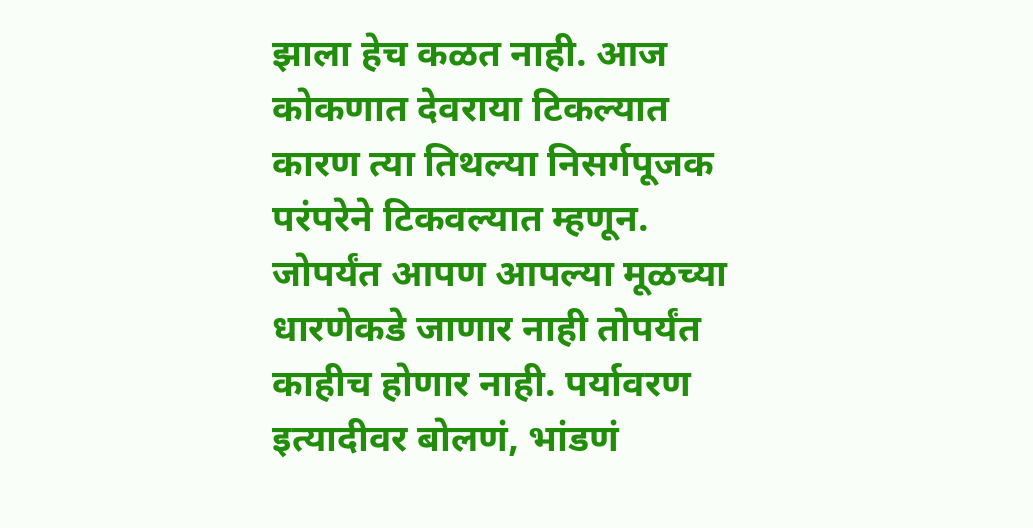झाला हेच कळत नाही. आज कोकणात देवराया टिकल्यात कारण त्या तिथल्या निसर्गपूजक परंपरेने टिकवल्यात म्हणून. जोपर्यंत आपण आपल्या मूळच्या धारणेकडे जाणार नाही तोपर्यंत काहीच होणार नाही. पर्यावरण इत्यादीवर बोलणं, भांडणं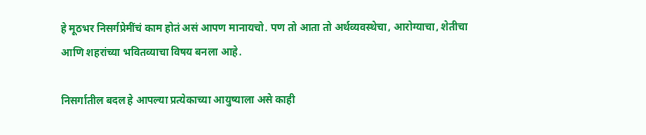हे मूठभर निसर्गप्रेमींचं काम होतं असं आपण मानायचो. पण तो आता तो अर्थव्यवस्थेचा, आरोग्याचा, शेतीचा आणि शहरांच्या भवितव्याचा विषय बनला आहे.

निसर्गातील बदल हे आपल्या प्रत्येकाच्या आयुष्याला असे काही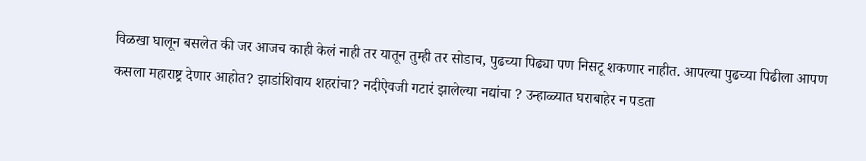विळखा घालून बसलेत की जर आजच काही केलं नाही तर यातून तुम्ही तर सोडाच, पुढच्या पिढ्या पण निसटू शकणार नाहीत. आपल्या पुढच्या पिढीला आपण कसला महाराष्ट्र देणार आहोत? झाडांशिवाय शहरांचा? नदीऐवजी गटारं झालेल्या नद्यांचा ? उन्हाळ्यात घराबाहेर न पडता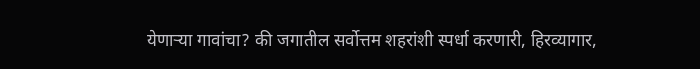येणाऱ्या गावांचा? की जगातील सर्वोत्तम शहरांशी स्पर्धा करणारी, हिरव्यागार,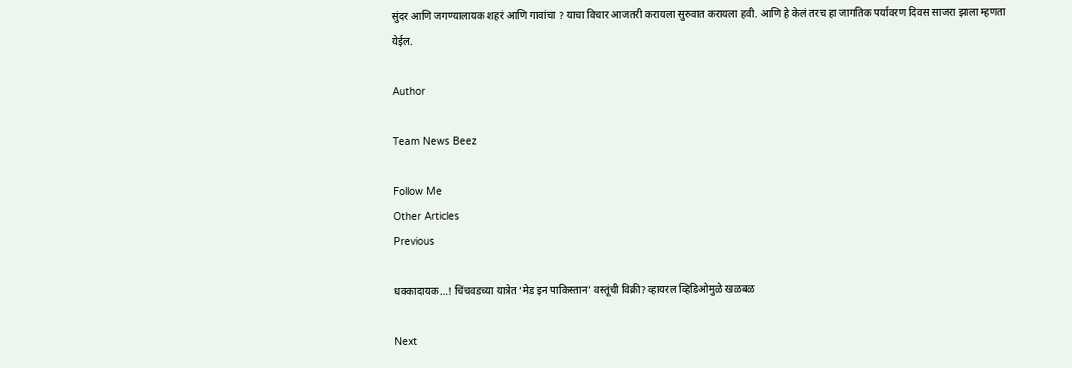सुंदर आणि जगण्यालायक शहरं आणि गावांचा ? याचा विचार आजतरी करायला सुरुवात करायला हवी. आणि हे केलं तरच हा जागतिक पर्यावरण दिवस साजरा झाला म्हणता येईल.

Author

Team News Beez

Follow Me
Other Articles
Previous

धक्कादायक…! चिंचवडच्या यात्रेत ‘मेड इन पाकिस्तान’ वस्तूंची विक्री? व्हायरल व्हिडिओमुळे खळबळ

Next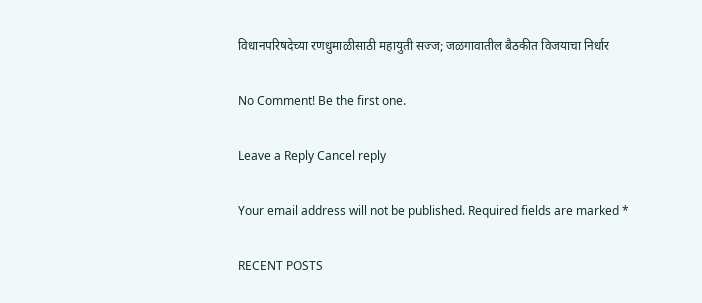विधानपरिषदेच्या रणधुमाळीसाठी महायुती सज्ज; जळगावातील बैठकीत विजयाचा निर्धार

No Comment! Be the first one.

Leave a Reply Cancel reply

Your email address will not be published. Required fields are marked *

RECENT POSTS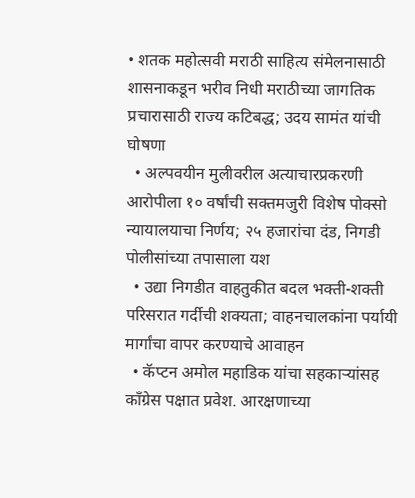• शतक महोत्सवी मराठी साहित्य संमेलनासाठी शासनाकडून भरीव निधी मराठीच्या जागतिक प्रचारासाठी राज्य कटिबद्ध; उदय सामंत यांची घोषणा
  • अल्पवयीन मुलीवरील अत्याचारप्रकरणी आरोपीला १० वर्षांची सक्तमजुरी विशेष पोक्सो न्यायालयाचा निर्णय; २५ हजारांचा दंड, निगडी पोलीसांच्या तपासाला यश
  • उद्या निगडीत वाहतुकीत बदल भक्ती-शक्ती परिसरात गर्दीची शक्यता; वाहनचालकांना पर्यायी मार्गांचा वापर करण्याचे आवाहन
  • कॅप्टन अमोल महाडिक यांचा सहकाऱ्यांसह काँग्रेस पक्षात प्रवेश. आरक्षणाच्या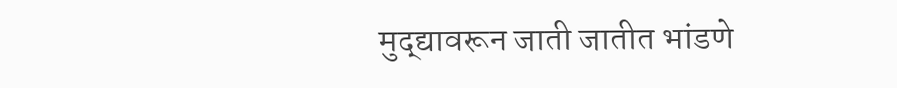मुद्द्यावरून जाती जातीत भांडणे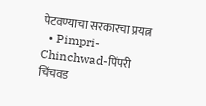पेटवण्याचा सरकारचा प्रयत्न
  • Pimpri-Chinchwad-पिंपरी चिंचवड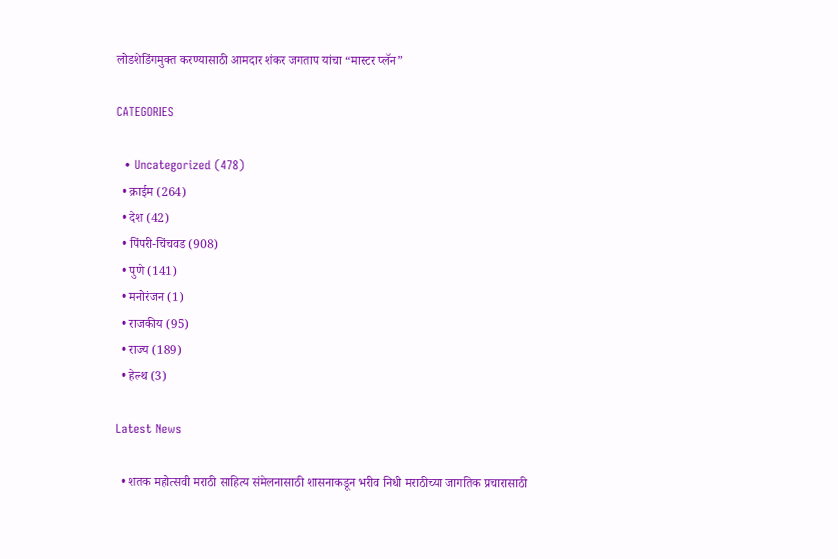लोडशेडिंगमुक्त करण्यासाठी आमदार शंकर जगताप यांचा “मास्टर प्लॅन”

CATEGORIES

  • Uncategorized (478)
  • क्राईम (264)
  • देश (42)
  • पिंपरी-चिंचवड (908)
  • पुणे (141)
  • मनोरंजन (1)
  • राजकीय (95)
  • राज्य (189)
  • हेल्थ (3)

Latest News

  • शतक महोत्सवी मराठी साहित्य संमेलनासाठी शासनाकडून भरीव निधी मराठीच्या जागतिक प्रचारासाठी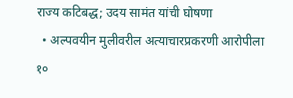राज्य कटिबद्ध; उदय सामंत यांची घोषणा
  • अल्पवयीन मुलीवरील अत्याचारप्रकरणी आरोपीला १०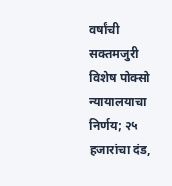वर्षांची सक्तमजुरी विशेष पोक्सो न्यायालयाचा निर्णय; २५ हजारांचा दंड,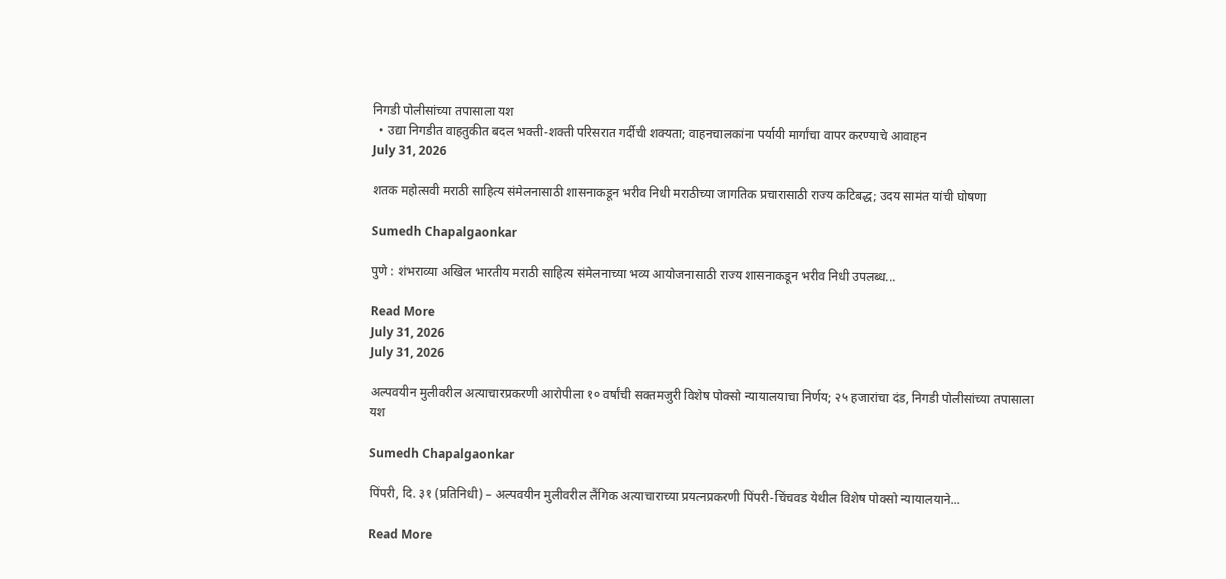निगडी पोलीसांच्या तपासाला यश
  • उद्या निगडीत वाहतुकीत बदल भक्ती-शक्ती परिसरात गर्दीची शक्यता; वाहनचालकांना पर्यायी मार्गांचा वापर करण्याचे आवाहन
July 31, 2026

शतक महोत्सवी मराठी साहित्य संमेलनासाठी शासनाकडून भरीव निधी मराठीच्या जागतिक प्रचारासाठी राज्य कटिबद्ध; उदय सामंत यांची घोषणा

Sumedh Chapalgaonkar

पुणे : शंभराव्या अखिल भारतीय मराठी साहित्य संमेलनाच्या भव्य आयोजनासाठी राज्य शासनाकडून भरीव निधी उपलब्ध...

Read More
July 31, 2026
July 31, 2026

अल्पवयीन मुलीवरील अत्याचारप्रकरणी आरोपीला १० वर्षांची सक्तमजुरी विशेष पोक्सो न्यायालयाचा निर्णय; २५ हजारांचा दंड, निगडी पोलीसांच्या तपासाला यश

Sumedh Chapalgaonkar

पिंपरी, दि. ३१ (प्रतिनिधी) – अल्पवयीन मुलीवरील लैंगिक अत्याचाराच्या प्रयत्नप्रकरणी पिंपरी-चिंचवड येथील विशेष पोक्सो न्यायालयाने...

Read More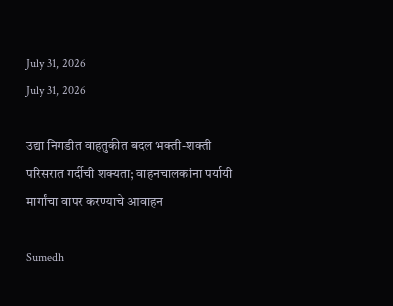July 31, 2026
July 31, 2026

उद्या निगडीत वाहतुकीत बदल भक्ती-शक्ती परिसरात गर्दीची शक्यता; वाहनचालकांना पर्यायी मार्गांचा वापर करण्याचे आवाहन

Sumedh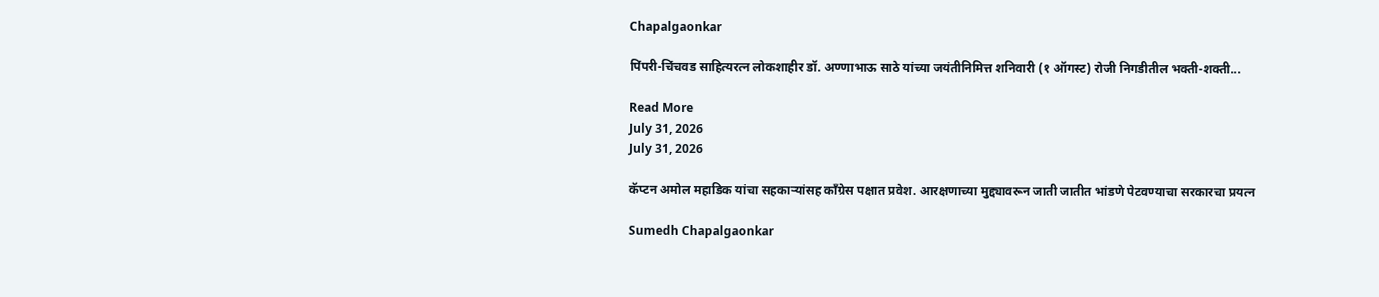Chapalgaonkar

पिंपरी-चिंचवड साहित्यरत्न लोकशाहीर डॉ. अण्णाभाऊ साठे यांच्या जयंतीनिमित्त शनिवारी (१ ऑगस्ट) रोजी निगडीतील भक्ती-शक्ती...

Read More
July 31, 2026
July 31, 2026

कॅप्टन अमोल महाडिक यांचा सहकाऱ्यांसह काँग्रेस पक्षात प्रवेश. आरक्षणाच्या मुद्द्यावरून जाती जातीत भांडणे पेटवण्याचा सरकारचा प्रयत्न

Sumedh Chapalgaonkar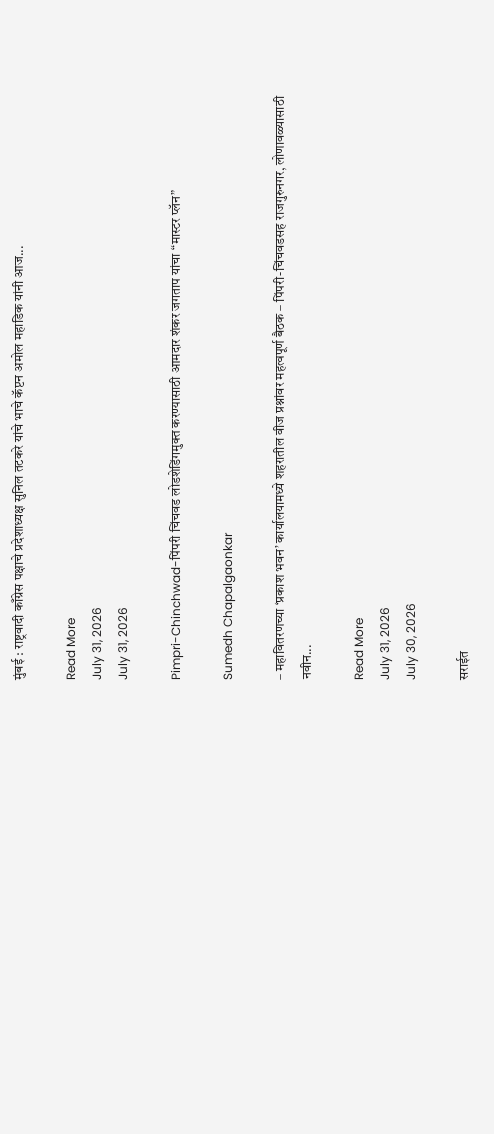मुंबई : राष्ट्रवादी काँग्रेस पक्षाचे प्रदेशाध्यक्ष सुनिल तटकरे यांचे भाचे कॅप्टन अमोल महाडिक यांनी आज...

Read More
July 31, 2026
July 31, 2026

Pimpri-Chinchwad-पिंपरी चिंचवड लोडशेडिंगमुक्त करण्यासाठी आमदार शंकर जगताप यांचा “मास्टर प्लॅन”

Sumedh Chapalgaonkar

– महावितरणच्या ‘प्रकाश भवन’ कार्यालयामध्ये शहरातील वीज प्रश्नांवर महत्वपूर्ण बैठक – पिंपरी-चिंचवडसह राजगुरुनगर, लोणावळ्यासाठी नवीन...

Read More
July 31, 2026
July 30, 2026

सराईत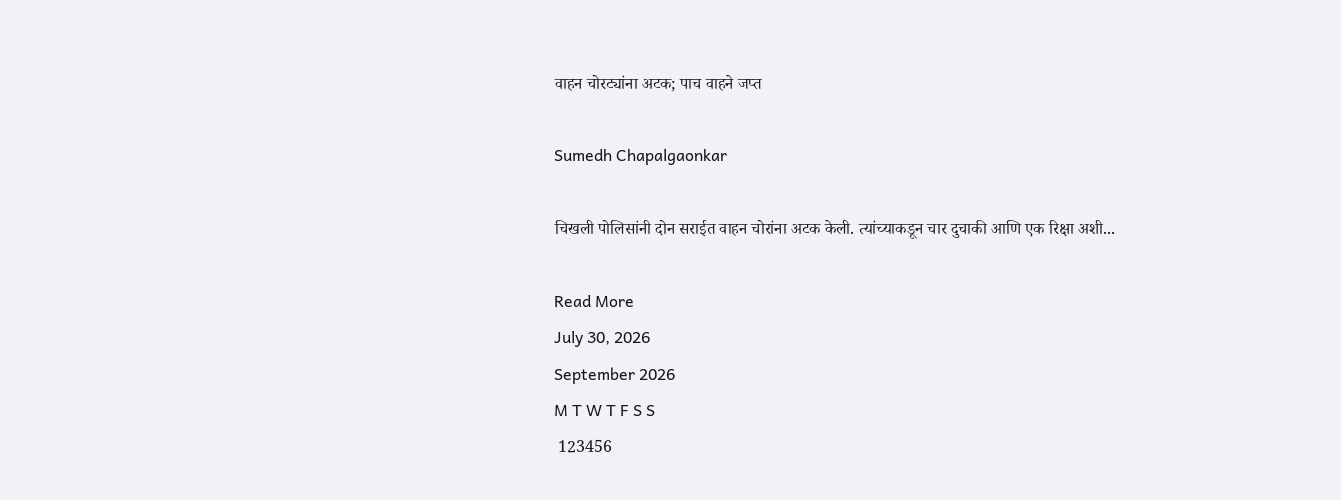वाहन चोरट्यांना अटक; पाच वाहने जप्त

Sumedh Chapalgaonkar

चिखली पोलिसांनी दोन सराईत वाहन चोरांना अटक केली. त्यांच्याकडून चार दुचाकी आणि एक रिक्षा अशी...

Read More
July 30, 2026
September 2026
M T W T F S S
 123456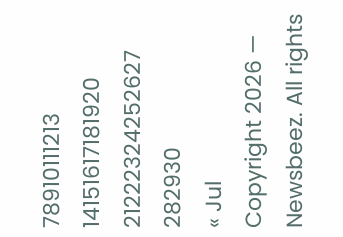78910111213
14151617181920
21222324252627
282930
« Jul
Copyright 2026 — Newsbeez. All rights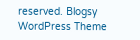reserved. Blogsy WordPress Theme